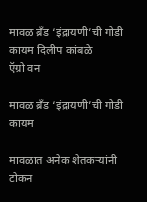मावळ ब्रॅंड ‘इंद्रायणी’ची गोडी कायम दिलीप कांबळे
ऍग्रो वन

मावळ ब्रॅंड ‘इंद्रायणी’ची गोडी कायम

मावळात अनेक शेतकऱ्यांनी टोकन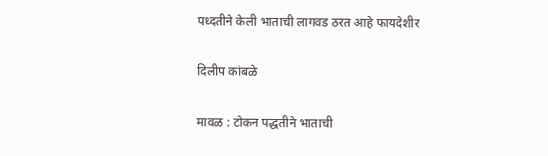पध्दतीने केली भाताची लागवड ठरत आहे फायदेशीर

दिलीप कांबळे

मावळ : टोकन पद्धतीने भाताची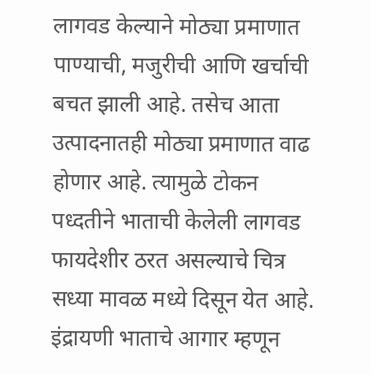लागवड केल्याने मोठ्या प्रमाणात पाण्याची, मजुरीची आणि खर्चाची बचत झाली आहे. तसेच आता उत्पादनातही मोठ्या प्रमाणात वाढ होणार आहे. त्यामुळे टोकन पध्दतीने भाताची केलेली लागवड फायदेशीर ठरत असल्याचे चित्र सध्या मावळ मध्ये दिसून येत आहे. इंद्रायणी भाताचे आगार म्हणून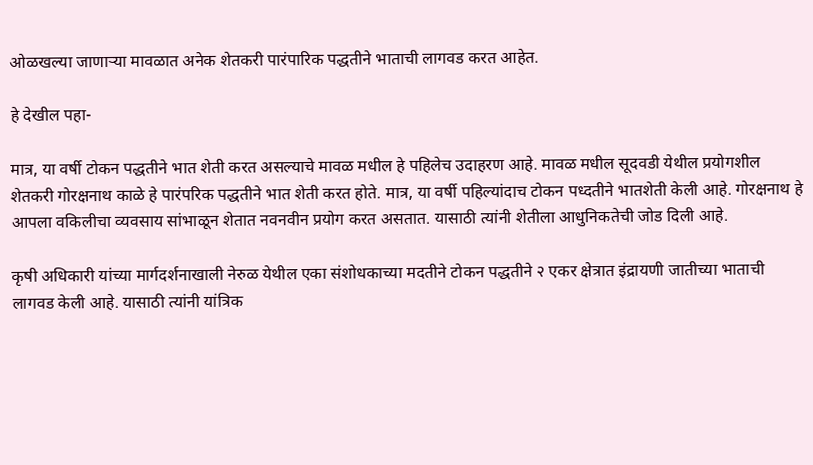ओळखल्या जाणार्‍या मावळात अनेक शेतकरी पारंपारिक पद्धतीने भाताची लागवड करत आहेत.

हे देखील पहा-

मात्र, या वर्षी टोकन पद्धतीने भात शेती करत असल्याचे मावळ मधील हे पहिलेच उदाहरण आहे. मावळ मधील सूदवडी येथील प्रयोगशील शेतकरी गोरक्षनाथ काळे हे पारंपरिक पद्धतीने भात शेती करत होते. मात्र, या वर्षी पहिल्यांदाच टोकन पध्दतीने भातशेती केली आहे. गोरक्षनाथ हे आपला वकिलीचा व्यवसाय सांभाळून शेतात नवनवीन प्रयोग करत असतात. यासाठी त्यांनी शेतीला आधुनिकतेची जोड दिली आहे.

कृषी अधिकारी यांच्या मार्गदर्शनाखाली नेरुळ येथील एका संशोधकाच्या मदतीने टोकन पद्धतीने २ एकर क्षेत्रात इंद्रायणी जातीच्या भाताची लागवड केली आहे. यासाठी त्यांनी यांत्रिक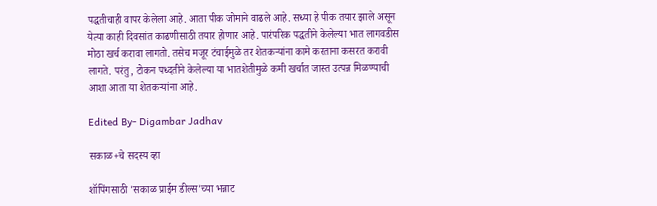पद्धतीचाही वापर केलेला आहे. आता पीक जोमाने वाढले आहे. सध्या हे पीक तयार झाले असून येत्या काही दिवसांत काढणीसाठी तयार होणार आहे. पारंपरिक पद्धतीने केलेल्या भात लागवडीस मोठा खर्च करावा लागतो. तसेच मजूर टंचाईमुळे तर शेतकऱ्यांना कामे करताना कसरत करावी लागते. परंतु, टोकन पध्दतीने केलेल्या या भातशेतीमुळे कमी खर्चात जास्त उत्पन्न मिळण्याची आशा आता या शेतकऱ्यांना आहे.

Edited By- Digambar Jadhav

सकाळ+चे सदस्य व्हा

शॉपिंगसाठी 'सकाळ प्राईम डील्स'च्या भन्नाट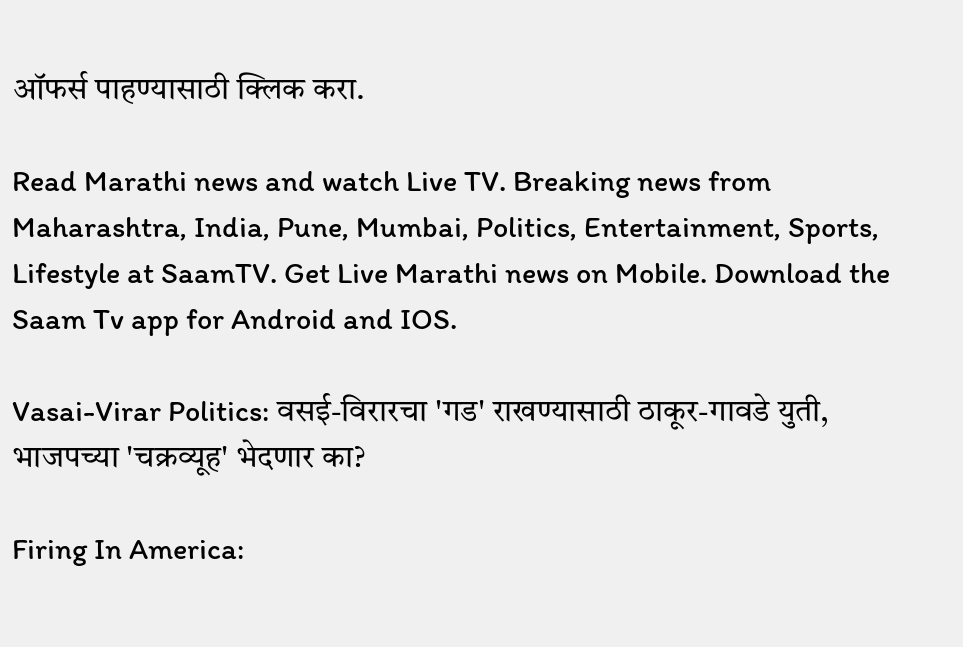ऑफर्स पाहण्यासाठी क्लिक करा.

Read Marathi news and watch Live TV. Breaking news from Maharashtra, India, Pune, Mumbai, Politics, Entertainment, Sports, Lifestyle at SaamTV. Get Live Marathi news on Mobile. Download the Saam Tv app for Android and IOS.

Vasai-Virar Politics: वसई-विरारचा 'गड' राखण्यासाठी ठाकूर-गावडे युती, भाजपच्या 'चक्रव्यूह' भेदणार का?

Firing In America: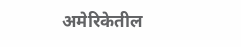अमेरिकेतील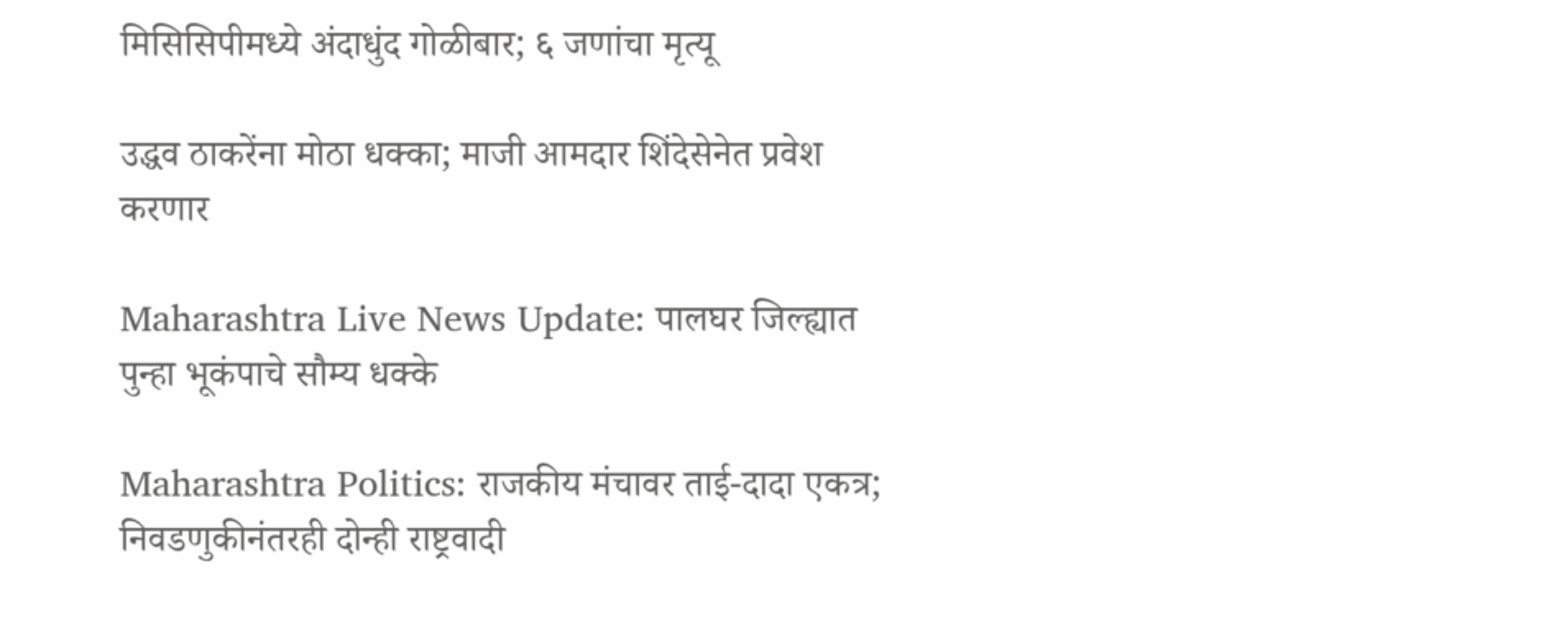मिसिसिपीमध्ये अंदाधुंद गोळीबार; ६ जणांचा मृत्यू

उद्धव ठाकरेंना मोठा धक्का; माजी आमदार शिंदेसेनेत प्रवेश करणार

Maharashtra Live News Update: पालघर जिल्ह्यात पुन्हा भूकंपाचे सौम्य धक्के

Maharashtra Politics: राजकीय मंचावर ताई-दादा एकत्र; निवडणुकीनंतरही दोन्ही राष्ट्रवादी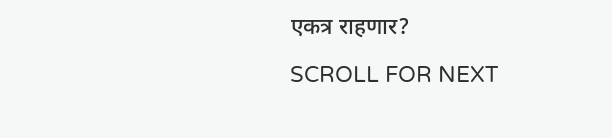एकत्र राहणार?

SCROLL FOR NEXT